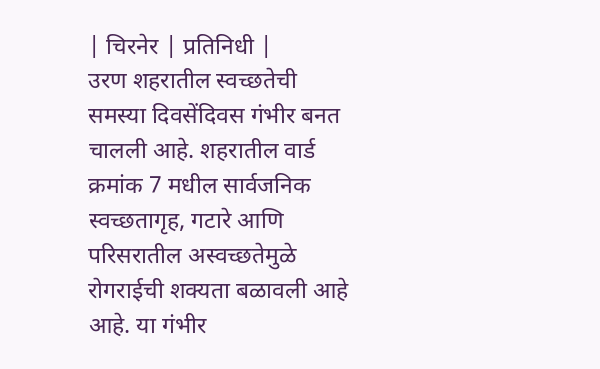| चिरनेर | प्रतिनिधी |
उरण शहरातील स्वच्छतेची समस्या दिवसेंदिवस गंभीर बनत चालली आहे. शहरातील वार्ड क्रमांक 7 मधील सार्वजनिक स्वच्छतागृह, गटारे आणि परिसरातील अस्वच्छतेमुळे रोगराईची शक्यता बळावली आहे आहे. या गंभीर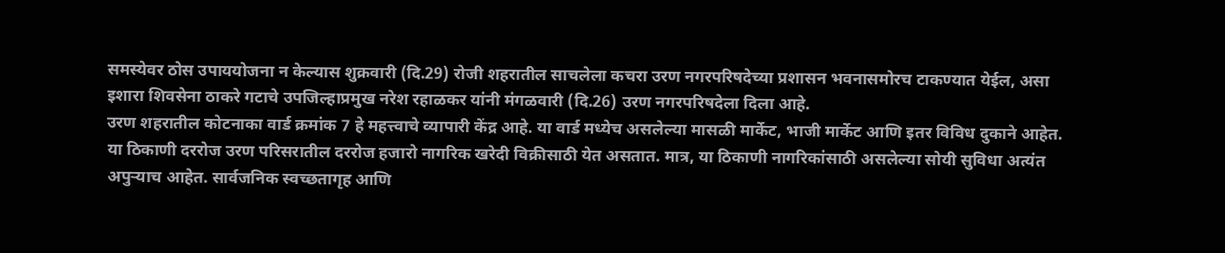समस्येवर ठोस उपाययोजना न केल्यास शुक्रवारी (दि.29) रोजी शहरातील साचलेला कचरा उरण नगरपरिषदेच्या प्रशासन भवनासमोरच टाकण्यात येईल, असा इशारा शिवसेना ठाकरे गटाचे उपजिल्हाप्रमुख नरेश रहाळकर यांनी मंगळवारी (दि.26) उरण नगरपरिषदेला दिला आहे.
उरण शहरातील कोटनाका वार्ड क्रमांक 7 हे महत्त्वाचे व्यापारी केंद्र आहे. या वार्ड मध्येच असलेल्या मासळी मार्केट, भाजी मार्केट आणि इतर विविध दुकाने आहेत. या ठिकाणी दररोज उरण परिसरातील दररोज हजारो नागरिक खरेदी विक्रीसाठी येत असतात. मात्र, या ठिकाणी नागरिकांसाठी असलेल्या सोयी सुविधा अत्यंत अपुऱ्याच आहेत. सार्वजनिक स्वच्छतागृह आणि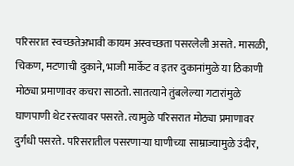परिसरात स्वच्छतेअभावी कायम अस्वच्छता पसरलेली असते. मासळी, चिकण, मटणाची दुकाने, भाजी मार्केट व इतर दुकानांमुळे या ठिकाणी मोठ्या प्रमाणावर कचरा साठतो. सातत्याने तुंबलेल्या गटारांमुळे घाणपाणी थेट रस्त्यावर पसरते. त्यामुळे परिसरात मोठ्या प्रमाणावर दुर्गंधी पसरते. परिसरातील पसरणाऱ्या घाणीच्या साम्राज्यामुळे उंदीर,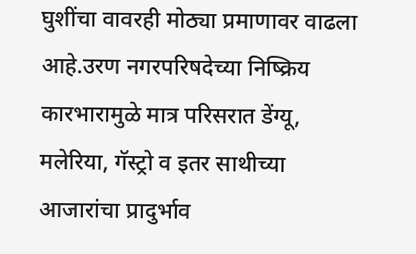घुशींचा वावरही मोठ्या प्रमाणावर वाढला आहे.उरण नगरपरिषदेच्या निष्क्रिय कारभारामुळे मात्र परिसरात डेंग्यू, मलेरिया, गॅस्ट्रो व इतर साथीच्या आजारांचा प्रादुर्भाव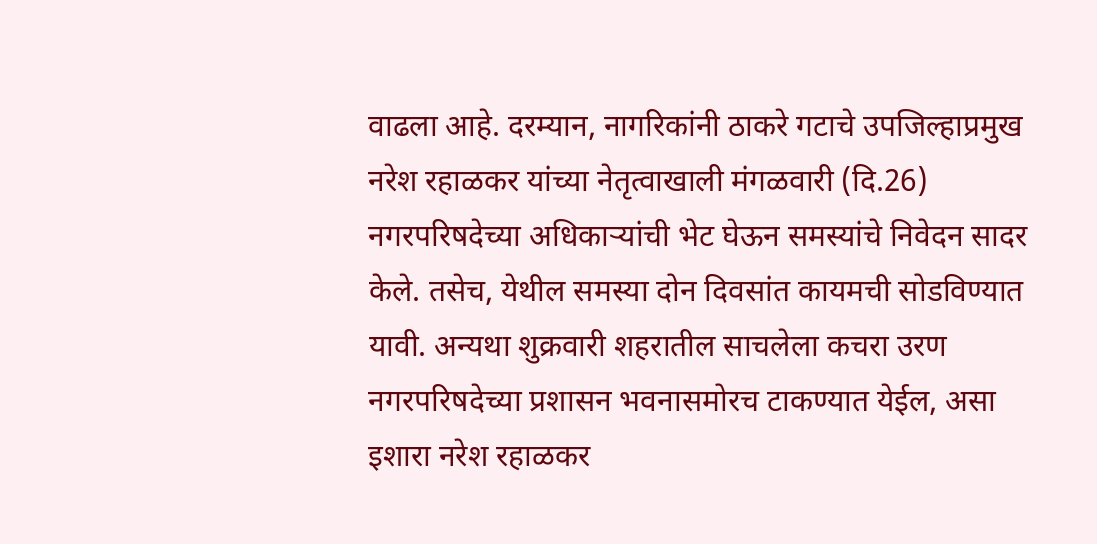वाढला आहे. दरम्यान, नागरिकांनी ठाकरे गटाचे उपजिल्हाप्रमुख नरेश रहाळकर यांच्या नेतृत्वाखाली मंगळवारी (दि.26) नगरपरिषदेच्या अधिकाऱ्यांची भेट घेऊन समस्यांचे निवेदन सादर केले. तसेच, येथील समस्या दोन दिवसांत कायमची सोडविण्यात यावी. अन्यथा शुक्रवारी शहरातील साचलेला कचरा उरण नगरपरिषदेच्या प्रशासन भवनासमोरच टाकण्यात येईल, असा इशारा नरेश रहाळकर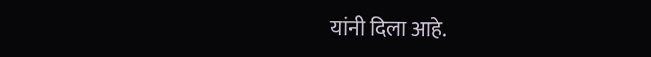यांनी दिला आहे.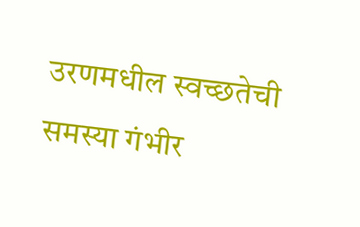उरणमधील स्वच्छतेची समस्या गंभीर